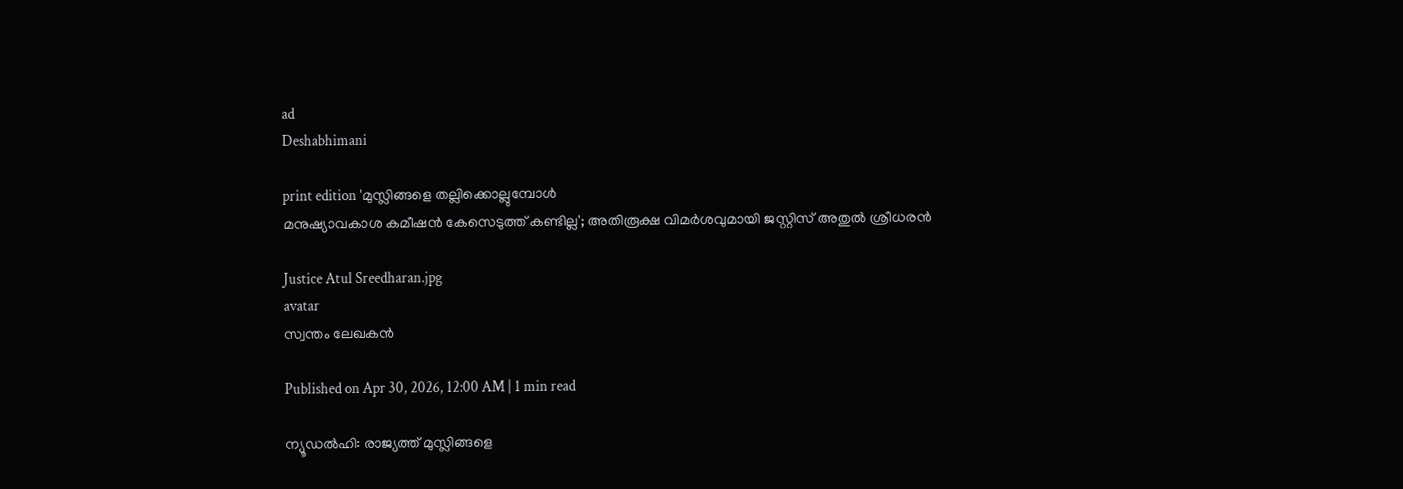ad
Deshabhimani

print edition 'മുസ്ലിങ്ങളെ തല്ലിക്കൊല്ലുമ്പോൾ
മനുഷ്യാവകാശ കമീഷൻ കേസെടുത്ത്‌ കണ്ടില്ല'; അതിരൂക്ഷ വിമർശവുമായി ജസ്റ്റിസ്‌ അതുൽ ശ്രീധരൻ

Justice Atul Sreedharan.jpg
avatar
സ്വന്തം ലേഖകൻ

Published on Apr 30, 2026, 12:00 AM | 1 min read

ന്യൂഡൽഹി: രാജ്യത്ത്‌ മുസ്ലിങ്ങളെ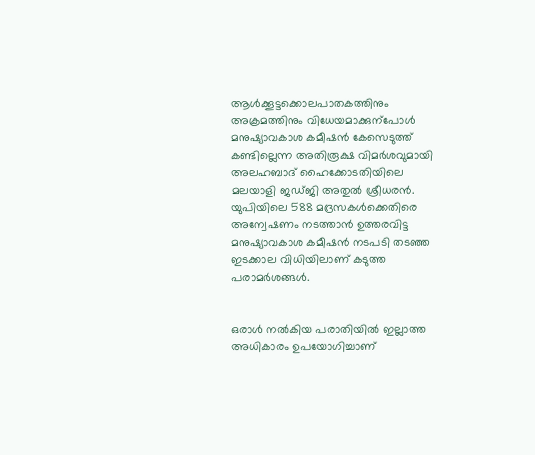ആൾക്കൂട്ടക്കൊലപാതകത്തിനും അക്രമത്തിനും വിധേയമാക്കുന്പോൾ മനുഷ്യാവകാശ കമീഷൻ കേസെടുത്ത് കണ്ടില്ലെന്ന അതിരൂക്ഷ വിമർശവുമായി അലഹബാദ്‌ ഹൈക്കോടതിയിലെ മലയാളി ജഡ്‌ജി അതുൽ ശ്രീധരൻ. യുപിയിലെ 588 മദ്രസകൾക്കെതിരെ അന്വേഷണം നടത്താൻ ഉത്തരവിട്ട മനുഷ്യാവകാശ കമീഷൻ നടപടി തടഞ്ഞ ഇടക്കാല വിധിയിലാണ്‌ കടുത്ത പരാമർശങ്ങൾ.


ഒരാൾ നൽകിയ പരാതിയിൽ ഇല്ലാത്ത അധികാരം ഉപയോഗിച്ചാണ്‌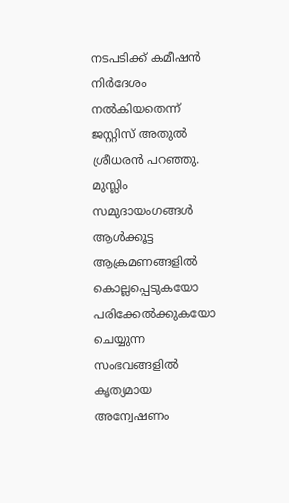നടപടിക്ക്‌ കമീഷൻ നിർദേശം നൽകിയതെന്ന്‌ ജസ്റ്റിസ്‌ അതുൽ ശ്രീധരൻ പറഞ്ഞു. മുസ്ലിം സമുദായംഗങ്ങൾ ആൾക്കൂട്ട ആക്രമണങ്ങളിൽ കൊല്ലപ്പെടുകയോ പരിക്കേൽക്കുകയോ ചെയ്യുന്ന സംഭവങ്ങളിൽ കൃത്യമായ അന്വേഷണം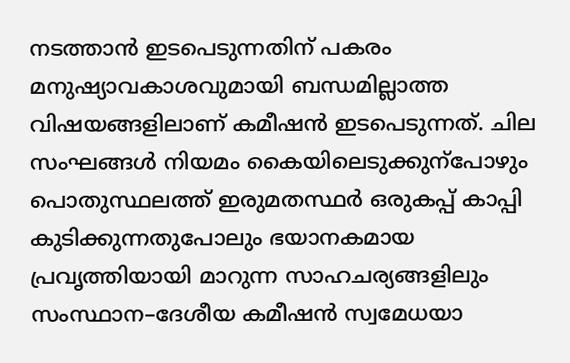നടത്താൻ ഇടപെടുന്നതിന്‌ പകരം മനുഷ്യാവകാശവുമായി ബന്ധമില്ലാത്ത വിഷയങ്ങളിലാണ്‌ കമീഷൻ ഇടപെടുന്നത്‌. ചില സംഘങ്ങൾ നിയമം കൈയിലെടുക്കുന്പോഴും പൊതുസ്ഥലത്ത്‌ ഇരുമതസ്ഥര്‍ ഒരുകപ്പ് കാപ്പി കുടിക്കുന്നതുപോലും ഭയാനകമായ പ്രവൃത്തിയായി മാറുന്ന സാഹചര്യങ്ങളിലും സംസ്ഥാന–ദേശീയ കമീഷൻ സ്വമേധയാ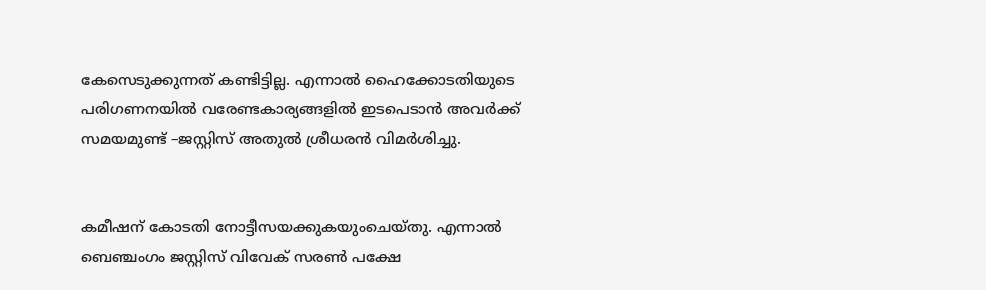കേസെടുക്കുന്നത്‌ കണ്ടിട്ടില്ല. എന്നാൽ ഹൈക്കോടതിയുടെ പരിഗണനയിൽ വരേണ്ടകാര്യങ്ങളിൽ ഇടപെടാൻ അവർക്ക്‌ സമയമുണ്ട്‌ –ജസ്റ്റിസ് അതുൽ ശ്രീധരൻ വിമര്‍ശിച്ചു.


കമീഷന് കോടതി നോട്ടീസയക്കുകയുംചെയ്‌തു. എന്നാൽ ബെഞ്ചംഗം ജസ്റ്റിസ് വിവേക് സരൺ പക്ഷേ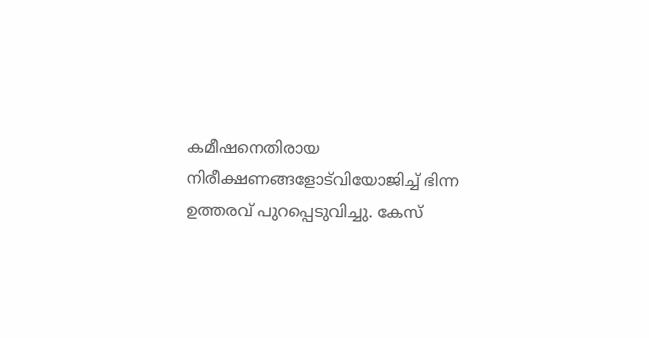കമീഷനെതിരായ നിരീക്ഷണങ്ങളോട്‌വിയോജിച്ച്‌ ഭിന്ന ഉത്തരവ് പുറപ്പെടുവിച്ചു. കേസ്‌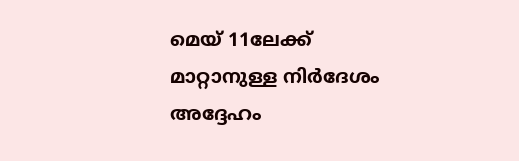മെയ് 11ലേക്ക് മാറ്റാനുള്ള നിർദേശം അദ്ദേഹം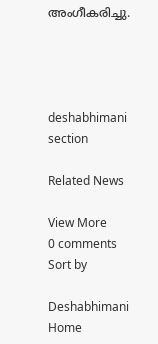അംഗീകരിച്ചു.




deshabhimani section

Related News

View More
0 comments
Sort by

Deshabhimani
Home